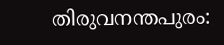തിരുവനന്തപുരം: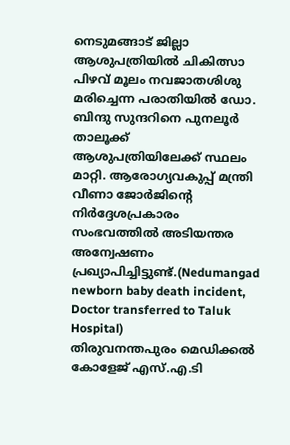നെടുമങ്ങാട് ജില്ലാ ആശുപത്രിയിൽ ചികിത്സാ പിഴവ് മൂലം നവജാതശിശു മരിച്ചെന്ന പരാതിയിൽ ഡോ. ബിന്ദു സുന്ദറിനെ പുനലൂർ താലൂക്ക് ആശുപത്രിയിലേക്ക് സ്ഥലം മാറ്റി. ആരോഗ്യവകുപ്പ് മന്ത്രി വീണാ ജോർജിന്റെ നിർദ്ദേശപ്രകാരം സംഭവത്തിൽ അടിയന്തര അന്വേഷണം പ്രഖ്യാപിച്ചിട്ടുണ്ട്.(Nedumangad newborn baby death incident, Doctor transferred to Taluk Hospital)
തിരുവനന്തപുരം മെഡിക്കൽ കോളേജ് എസ്.എ.ടി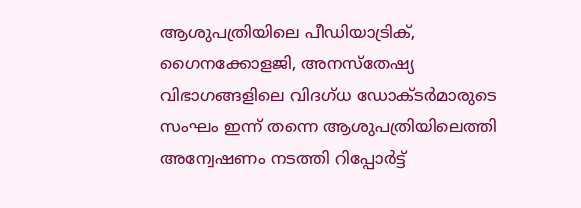ആശുപത്രിയിലെ പീഡിയാട്രിക്, ഗൈനക്കോളജി, അനസ്തേഷ്യ വിഭാഗങ്ങളിലെ വിദഗ്ധ ഡോക്ടർമാരുടെ സംഘം ഇന്ന് തന്നെ ആശുപത്രിയിലെത്തി അന്വേഷണം നടത്തി റിപ്പോർട്ട്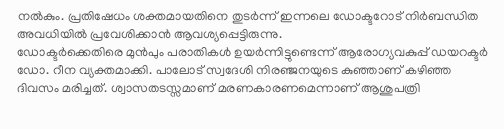നൽകും. പ്രതിഷേധം ശക്തമായതിനെ തുടർന്ന് ഇന്നലെ ഡോക്ടറോട് നിർബന്ധിത അവധിയിൽ പ്രവേശിക്കാൻ ആവശ്യപ്പെട്ടിരുന്നു.
ഡോക്ടർക്കെതിരെ മുൻപും പരാതികൾ ഉയർന്നിട്ടുണ്ടെന്ന് ആരോഗ്യവകുപ്പ് ഡയറക്ടർ ഡോ. റീന വ്യക്തമാക്കി. പാലോട് സ്വദേശി നിരഞ്ജനയുടെ കുഞ്ഞാണ് കഴിഞ്ഞ ദിവസം മരിച്ചത്. ശ്വാസതടസ്സമാണ് മരണകാരണമെന്നാണ് ആശുപത്രി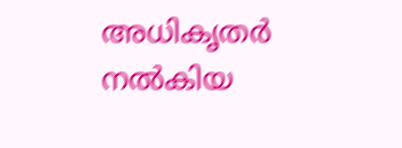അധികൃതർ നൽകിയ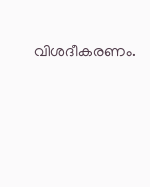വിശദീകരണം.